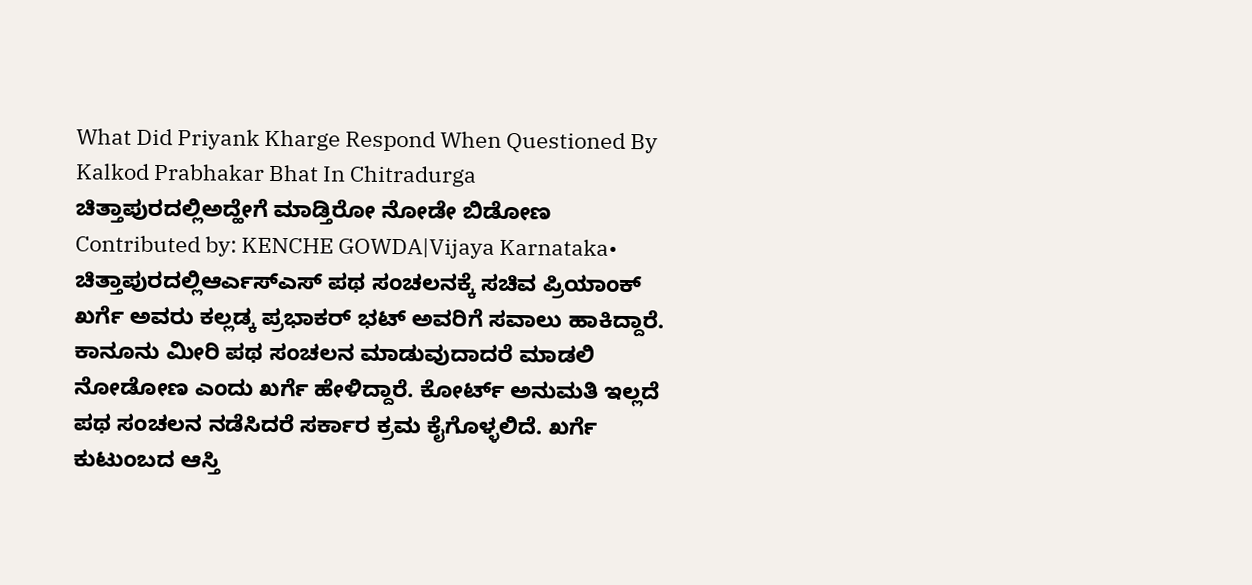What Did Priyank Kharge Respond When Questioned By Kalkod Prabhakar Bhat In Chitradurga
ಚಿತ್ತಾಪುರದಲ್ಲಿಅದ್ಹೇಗೆ ಮಾಡ್ತಿರೋ ನೋಡೇ ಬಿಡೋಣ
Contributed by: KENCHE GOWDA|Vijaya Karnataka•
ಚಿತ್ತಾಪುರದಲ್ಲಿಆರ್ಎಸ್ಎಸ್ ಪಥ ಸಂಚಲನಕ್ಕೆ ಸಚಿವ ಪ್ರಿಯಾಂಕ್ ಖರ್ಗೆ ಅವರು ಕಲ್ಲಡ್ಕ ಪ್ರಭಾಕರ್ ಭಟ್ ಅವರಿಗೆ ಸವಾಲು ಹಾಕಿದ್ದಾರೆ. ಕಾನೂನು ಮೀರಿ ಪಥ ಸಂಚಲನ ಮಾಡುವುದಾದರೆ ಮಾಡಲಿ ನೋಡೋಣ ಎಂದು ಖರ್ಗೆ ಹೇಳಿದ್ದಾರೆ. ಕೋರ್ಟ್ ಅನುಮತಿ ಇಲ್ಲದೆ ಪಥ ಸಂಚಲನ ನಡೆಸಿದರೆ ಸರ್ಕಾರ ಕ್ರಮ ಕೈಗೊಳ್ಳಲಿದೆ. ಖರ್ಗೆ ಕುಟುಂಬದ ಆಸ್ತಿ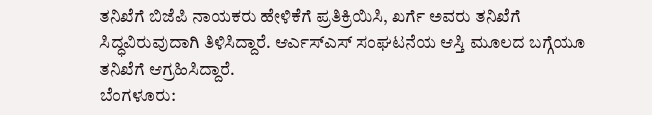ತನಿಖೆಗೆ ಬಿಜೆಪಿ ನಾಯಕರು ಹೇಳಿಕೆಗೆ ಪ್ರತಿಕ್ರಿಯಿಸಿ, ಖರ್ಗೆ ಅವರು ತನಿಖೆಗೆ ಸಿದ್ಧವಿರುವುದಾಗಿ ತಿಳಿಸಿದ್ದಾರೆ. ಆರ್ಎಸ್ಎಸ್ ಸಂಘಟನೆಯ ಆಸ್ತಿ ಮೂಲದ ಬಗ್ಗೆಯೂ ತನಿಖೆಗೆ ಆಗ್ರಹಿಸಿದ್ದಾರೆ.
ಬೆಂಗಳೂರು: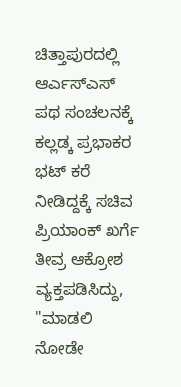ಚಿತ್ತಾಪುರದಲ್ಲಿ ಆರ್ಎಸ್ಎಸ್ ಪಥ ಸಂಚಲನಕ್ಕೆ ಕಲ್ಲಡ್ಕ ಪ್ರಭಾಕರ ಭಟ್ ಕರೆ ನೀಡಿದ್ದಕ್ಕೆ ಸಚಿವ ಪ್ರಿಯಾಂಕ್ ಖರ್ಗೆ ತೀವ್ರ ಆಕ್ರೋಶ ವ್ಯಕ್ತಪಡಿಸಿದ್ದು, "ಮಾಡಲಿ ನೋಡೇ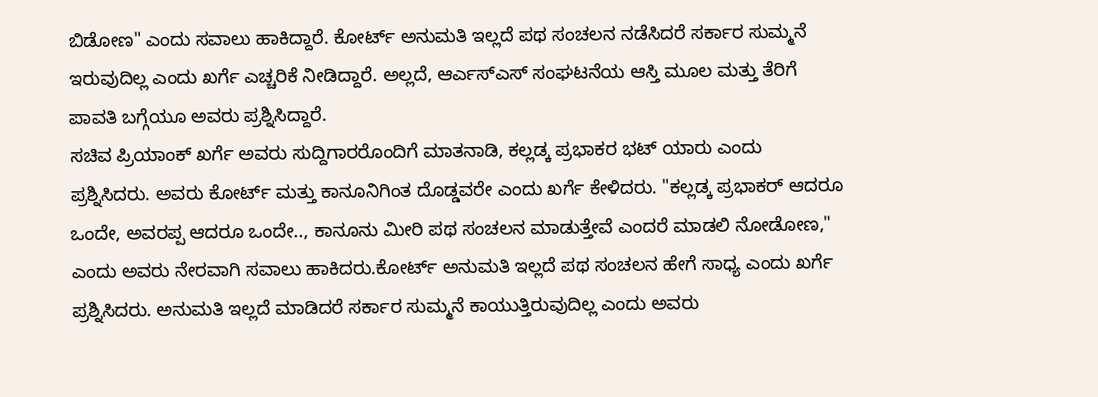ಬಿಡೋಣ" ಎಂದು ಸವಾಲು ಹಾಕಿದ್ದಾರೆ. ಕೋರ್ಟ್ ಅನುಮತಿ ಇಲ್ಲದೆ ಪಥ ಸಂಚಲನ ನಡೆಸಿದರೆ ಸರ್ಕಾರ ಸುಮ್ಮನೆ ಇರುವುದಿಲ್ಲ ಎಂದು ಖರ್ಗೆ ಎಚ್ಚರಿಕೆ ನೀಡಿದ್ದಾರೆ. ಅಲ್ಲದೆ, ಆರ್ಎಸ್ಎಸ್ ಸಂಘಟನೆಯ ಆಸ್ತಿ ಮೂಲ ಮತ್ತು ತೆರಿಗೆ ಪಾವತಿ ಬಗ್ಗೆಯೂ ಅವರು ಪ್ರಶ್ನಿಸಿದ್ದಾರೆ.
ಸಚಿವ ಪ್ರಿಯಾಂಕ್ ಖರ್ಗೆ ಅವರು ಸುದ್ದಿಗಾರರೊಂದಿಗೆ ಮಾತನಾಡಿ, ಕಲ್ಲಡ್ಕ ಪ್ರಭಾಕರ ಭಟ್ ಯಾರು ಎಂದು ಪ್ರಶ್ನಿಸಿದರು. ಅವರು ಕೋರ್ಟ್ ಮತ್ತು ಕಾನೂನಿಗಿಂತ ದೊಡ್ಡವರೇ ಎಂದು ಖರ್ಗೆ ಕೇಳಿದರು. "ಕಲ್ಲಡ್ಕ ಪ್ರಭಾಕರ್ ಆದರೂ ಒಂದೇ, ಅವರಪ್ಪ ಆದರೂ ಒಂದೇ.., ಕಾನೂನು ಮೀರಿ ಪಥ ಸಂಚಲನ ಮಾಡುತ್ತೇವೆ ಎಂದರೆ ಮಾಡಲಿ ನೋಡೋಣ," ಎಂದು ಅವರು ನೇರವಾಗಿ ಸವಾಲು ಹಾಕಿದರು.ಕೋರ್ಟ್ ಅನುಮತಿ ಇಲ್ಲದೆ ಪಥ ಸಂಚಲನ ಹೇಗೆ ಸಾಧ್ಯ ಎಂದು ಖರ್ಗೆ ಪ್ರಶ್ನಿಸಿದರು. ಅನುಮತಿ ಇಲ್ಲದೆ ಮಾಡಿದರೆ ಸರ್ಕಾರ ಸುಮ್ಮನೆ ಕಾಯುತ್ತಿರುವುದಿಲ್ಲ ಎಂದು ಅವರು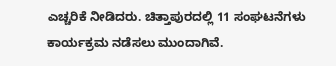ಎಚ್ಚರಿಕೆ ನೀಡಿದರು. ಚಿತ್ತಾಪುರದಲ್ಲಿ 11 ಸಂಘಟನೆಗಳು ಕಾರ್ಯಕ್ರಮ ನಡೆಸಲು ಮುಂದಾಗಿವೆ.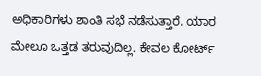ಅಧಿಕಾರಿಗಳು ಶಾಂತಿ ಸಭೆ ನಡೆಸುತ್ತಾರೆ. ಯಾರ ಮೇಲೂ ಒತ್ತಡ ತರುವುದಿಲ್ಲ. ಕೇವಲ ಕೋರ್ಟ್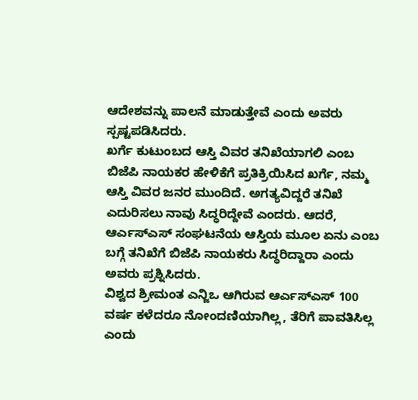ಆದೇಶವನ್ನು ಪಾಲನೆ ಮಾಡುತ್ತೇವೆ ಎಂದು ಅವರು ಸ್ಪಷ್ಟಪಡಿಸಿದರು.
ಖರ್ಗೆ ಕುಟುಂಬದ ಆಸ್ತಿ ವಿವರ ತನಿಖೆಯಾಗಲಿ ಎಂಬ ಬಿಜೆಪಿ ನಾಯಕರ ಹೇಳಿಕೆಗೆ ಪ್ರತಿಕ್ರಿಯಿಸಿದ ಖರ್ಗೆ, ನಮ್ಮ ಆಸ್ತಿ ವಿವರ ಜನರ ಮುಂದಿದೆ. ಅಗತ್ಯವಿದ್ದರೆ ತನಿಖೆ ಎದುರಿಸಲು ನಾವು ಸಿದ್ಧರಿದ್ದೇವೆ ಎಂದರು. ಆದರೆ, ಆರ್ಎಸ್ಎಸ್ ಸಂಘಟನೆಯ ಆಸ್ತಿಯ ಮೂಲ ಏನು ಎಂಬ ಬಗ್ಗೆ ತನಿಖೆಗೆ ಬಿಜೆಪಿ ನಾಯಕರು ಸಿದ್ಧರಿದ್ದಾರಾ ಎಂದು ಅವರು ಪ್ರಶ್ನಿಸಿದರು.
ವಿಶ್ವದ ಶ್ರೀಮಂತ ಎನ್ಜಿಒ ಆಗಿರುವ ಆರ್ಎಸ್ಎಸ್ 100 ವರ್ಷ ಕಳೆದರೂ ನೋಂದಣಿಯಾಗಿಲ್ಲ, ತೆರಿಗೆ ಪಾವತಿಸಿಲ್ಲ ಎಂದು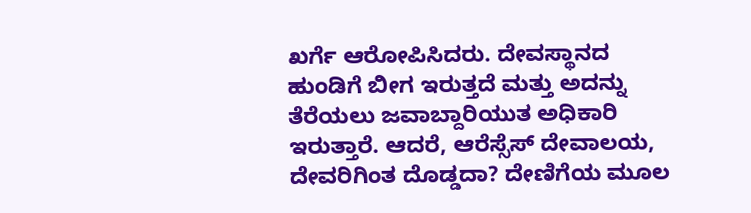ಖರ್ಗೆ ಆರೋಪಿಸಿದರು. ದೇವಸ್ಥಾನದ ಹುಂಡಿಗೆ ಬೀಗ ಇರುತ್ತದೆ ಮತ್ತು ಅದನ್ನು ತೆರೆಯಲು ಜವಾಬ್ದಾರಿಯುತ ಅಧಿಕಾರಿ ಇರುತ್ತಾರೆ. ಆದರೆ, ಆರೆಸ್ಸೆಸ್ ದೇವಾಲಯ, ದೇವರಿಗಿಂತ ದೊಡ್ಡದಾ? ದೇಣಿಗೆಯ ಮೂಲ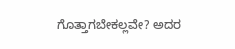ಗೊತ್ತಾಗಬೇಕಲ್ಲವೇ? ಅದರ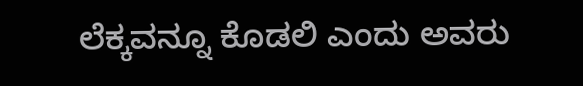ಲೆಕ್ಕವನ್ನೂ ಕೊಡಲಿ ಎಂದು ಅವರು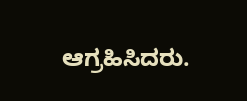ಆಗ್ರಹಿಸಿದರು.